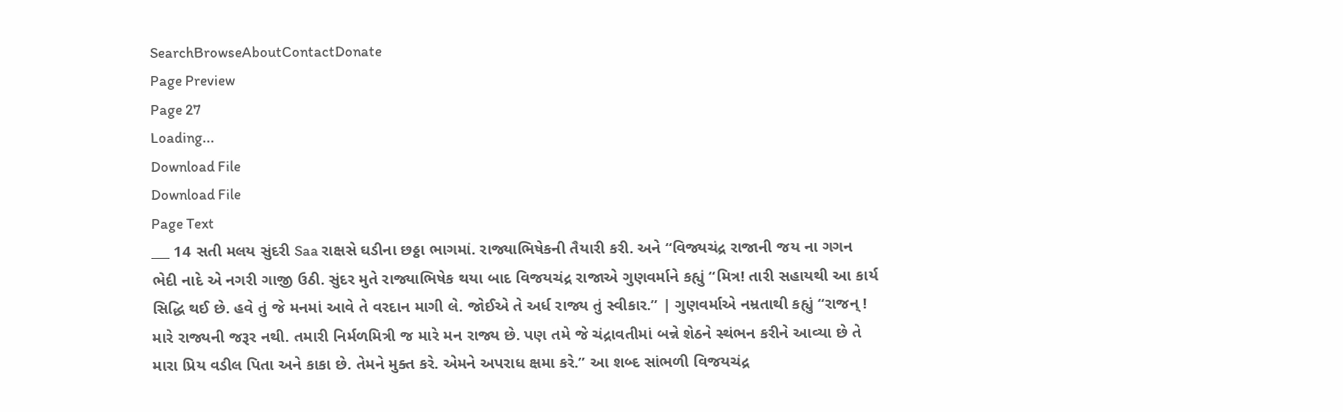SearchBrowseAboutContactDonate
Page Preview
Page 27
Loading...
Download File
Download File
Page Text
___ 14 સતી મલય સુંદરી Saa રાક્ષસે ઘડીના છઠ્ઠા ભાગમાં. રાજ્યાભિષેકની તૈયારી કરી. અને “વિજ્યચંદ્ર રાજાની જય ના ગગન ભેદી નાદે એ નગરી ગાજી ઉઠી. સુંદર મુતે રાજ્યાભિષેક થયા બાદ વિજયચંદ્ર રાજાએ ગુણવર્માને કહ્યું “મિત્ર! તારી સહાયથી આ કાર્ય સિદ્ધિ થઈ છે. હવે તું જે મનમાં આવે તે વરદાન માગી લે. જોઈએ તે અર્ધ રાજ્ય તું સ્વીકાર.” | ગુણવર્માએ નમ્રતાથી કહ્યું “રાજન્ ! મારે રાજ્યની જરૂર નથી. તમારી નિર્મળમિત્રી જ મારે મન રાજ્ય છે. પણ તમે જે ચંદ્રાવતીમાં બન્ને શેઠને સ્થંભન કરીને આવ્યા છે તે મારા પ્રિય વડીલ પિતા અને કાકા છે. તેમને મુક્ત કરે. એમને અપરાધ ક્ષમા કરે.” આ શબ્દ સાંભળી વિજયચંદ્ર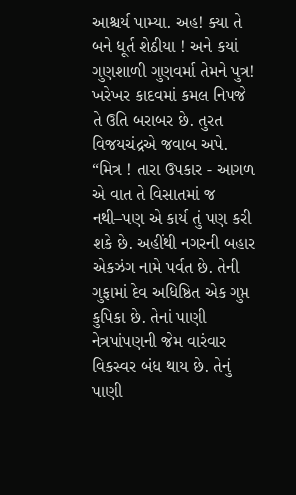આશ્ચર્ય પામ્યા. અહ! ક્યા તે બને ધૂર્ત શેઠીયા ! અને કયાં ગુણશાળી ગુણવર્મા તેમને પુત્ર! ખરેખર કાદવમાં કમલ નિપજે તે ઉતિ બરાબર છે. તુરત વિજયચંદ્રએ જવાબ અપે. “મિત્ર ! તારા ઉપકાર - આગળ એ વાત તે વિસાતમાં જ નથી–પણ એ કાર્ય તું પણ કરી શકે છે. અહીંથી નગરની બહાર એકઝંગ નામે પર્વત છે. તેની ગુફામાં દેવ અધિષ્ઠિત એક ગુપ્ત કુપિકા છે. તેનાં પાણી નેત્રપાંપણની જેમ વારંવાર વિકસ્વર બંધ થાય છે. તેનું પાણી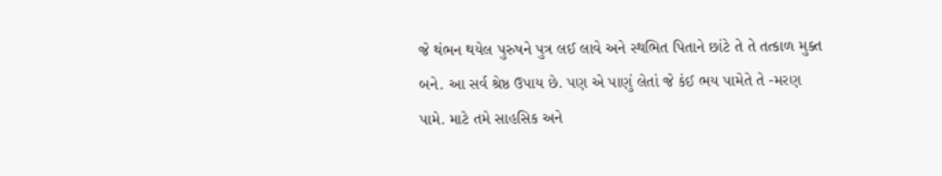જે થંભન થયેલ પુરુષને પુત્ર લઈ લાવે અને સ્થભિત પિતાને છાંટે તે તે તત્કાળ મુક્ત બને. આ સર્વ શ્રેષ્ઠ ઉપાય છે. પણ એ પાણું લેતાં જે કંઈ ભય પામેતે તે -મરણ પામે. માટે તમે સાહસિક અને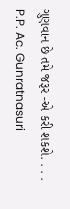ગુણવાન છે તમે જરૂર -એ કરી શકશે. . . . P.P. Ac. Gunratnasuri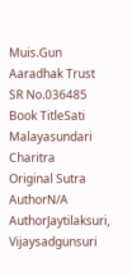Muis.Gun Aaradhak Trust
SR No.036485
Book TitleSati Malayasundari Charitra
Original Sutra AuthorN/A
AuthorJaytilaksuri, Vijaysadgunsuri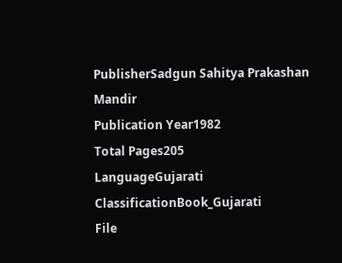PublisherSadgun Sahitya Prakashan Mandir
Publication Year1982
Total Pages205
LanguageGujarati
ClassificationBook_Gujarati
File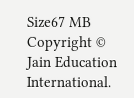Size67 MB
Copyright © Jain Education International.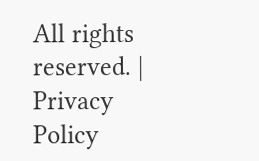All rights reserved. | Privacy Policy